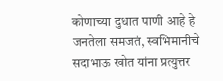कोणाच्या दुधात पाणी आहे हे जनतेला समजतं, स्वभिमानीचे सदाभाऊ खोत यांना प्रत्युत्तर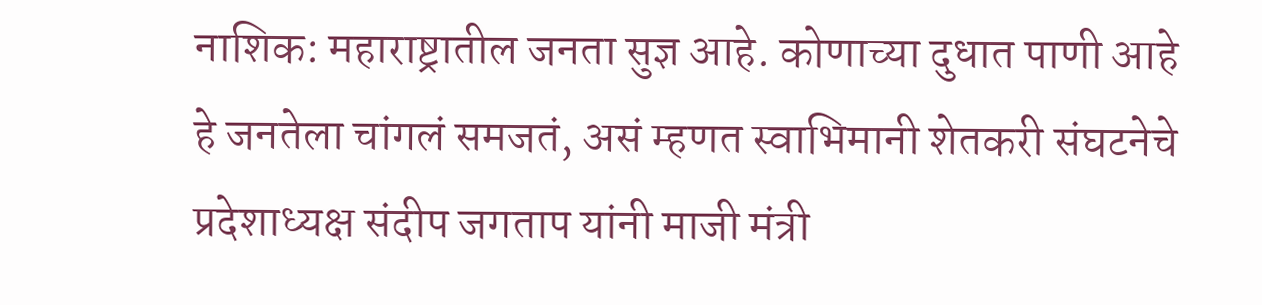नाशिक: महाराष्ट्रातील जनता सुज्ञ आहे. कोणाच्या दुधात पाणी आहे हे जनतेला चांगलं समजतं, असं म्हणत स्वाभिमानी शेतकरी संघटनेचे प्रदेशाध्यक्ष संदीप जगताप यांनी माजी मंत्री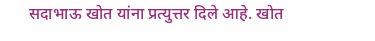सदाभाऊ खोत यांना प्रत्युत्तर दिले आहे. खोत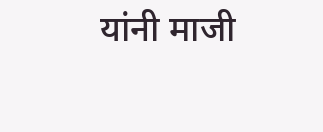यांनी माजी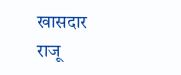खासदार राजू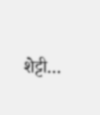शेट्टी…